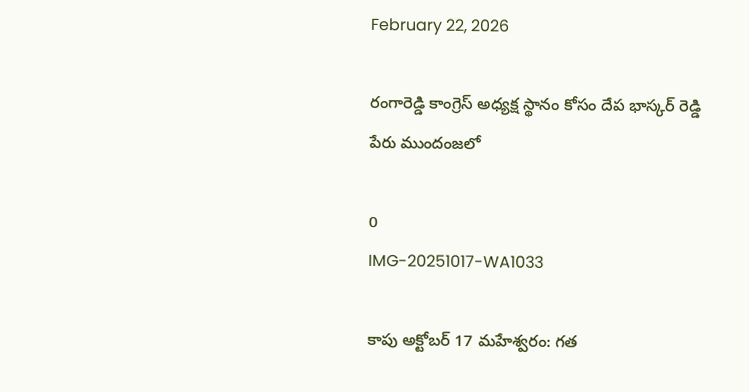February 22, 2026

రంగారెడ్డి కాంగ్రెస్ అధ్యక్ష స్థానం కోసం దేప భాస్కర్ రెడ్డి పేరు ముందంజలో

0
IMG-20251017-WA1033

కాపు అక్టోబర్ 17 మహేశ్వరం: గత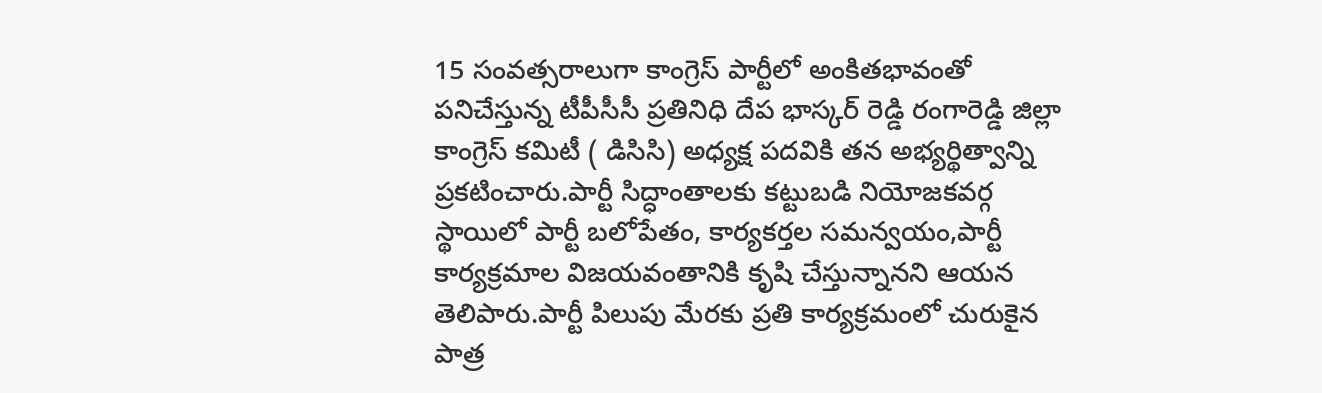15 సంవత్సరాలుగా కాంగ్రెస్ పార్టీలో అంకితభావంతో పనిచేస్తున్న టీపీసీసీ ప్రతినిధి దేప భాస్కర్ రెడ్డి రంగారెడ్డి జిల్లా కాంగ్రెస్ కమిటీ ( డిసిసి) అధ్యక్ష పదవికి తన అభ్యర్థిత్వాన్ని ప్రకటించారు.పార్టీ సిద్ధాంతాలకు కట్టుబడి నియోజకవర్గ స్థాయిలో పార్టీ బలోపేతం, కార్యకర్తల సమన్వయం,పార్టీ కార్యక్రమాల విజయవంతానికి కృషి చేస్తున్నానని ఆయన తెలిపారు.పార్టీ పిలుపు మేరకు ప్రతి కార్యక్రమంలో చురుకైన పాత్ర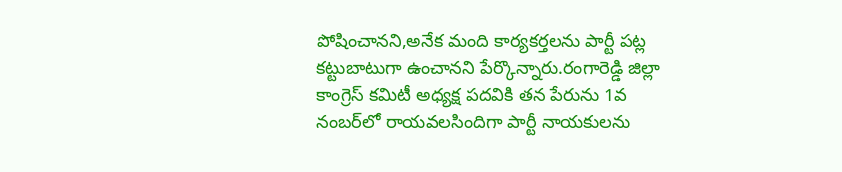పోషించానని,అనేక మంది కార్యకర్తలను పార్టీ పట్ల కట్టుబాటుగా ఉంచానని పేర్కొన్నారు.రంగారెడ్డి జిల్లా కాంగ్రెస్ కమిటీ అధ్యక్ష పదవికి తన పేరును 1వ నంబర్‌లో రాయవలసిందిగా పార్టీ నాయకులను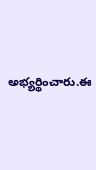అభ్యర్థించారు.ఈ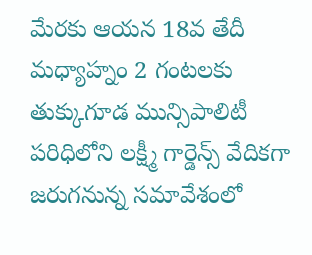మేరకు ఆయన 18వ తేదీ మధ్యాహ్నం 2 గంటలకు తుక్కుగూడ మున్సిపాలిటీ పరిధిలోని లక్ష్మీ గార్డెన్స్ వేదికగా జరుగనున్న సమావేశంలో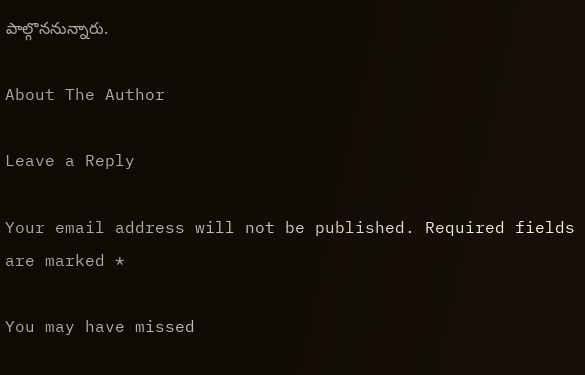పాల్గొననున్నారు.

About The Author

Leave a Reply

Your email address will not be published. Required fields are marked *

You may have missed